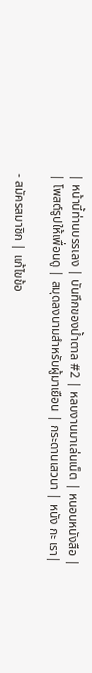| หน้านี้ท่านบรรเลง | บันทึกของน้ำตาล #2 | หลบงานมาเล่นเน็ต | หนอนหนังสือ |
| โพสต์รูปให้เพื่อนดู | สมุดลงนามสำหรับผู้มาเยือน | กระดานเสวนา | หนัง กะ เรา|

- สมัครสมาชิก | แก้ไขข้อ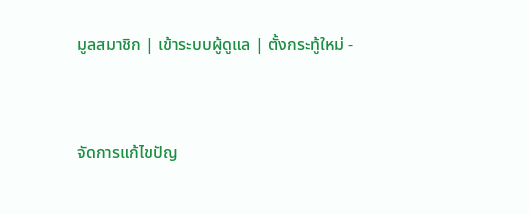มูลสมาชิก | เข้าระบบผู้ดูแล | ตั้งกระทู้ใหม่ -



จัดการแก้ไขปัญ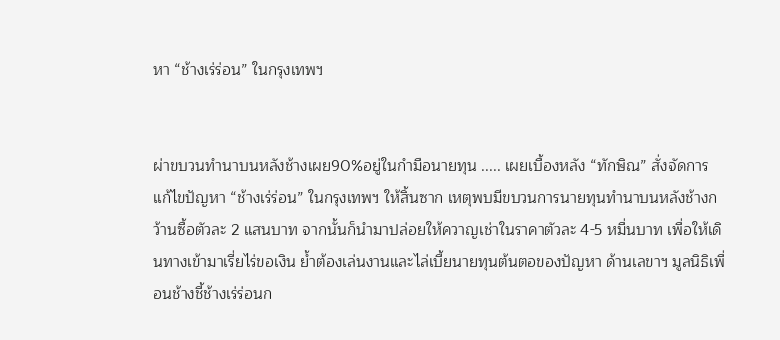หา “ช้างเร่ร่อน” ในกรุงเทพฯ


ผ่าขบวนทำนาบนหลังช้างเผย90%อยู่ในกำมือนายทุน ..... เผยเบื้องหลัง “ทักษิณ” สั่งจัดการแก้ไขปัญหา “ช้างเร่ร่อน” ในกรุงเทพฯ ให้สิ้นซาก เหตุพบมีขบวนการนายทุนทำนาบนหลังช้างกว้านซื้อตัวละ 2 แสนบาท จากนั้นก็นำมาปล่อยให้ควาญเช่าในราคาตัวละ 4-5 หมื่นบาท เพื่อให้เดินทางเข้ามาเรี่ยไร่ขอเงิน ย้ำต้องเล่นงานและไล่เบี้ยนายทุนต้นตอของปัญหา ด้านเลขาฯ มูลนิธิเพื่อนช้างชี้ช้างเร่ร่อนก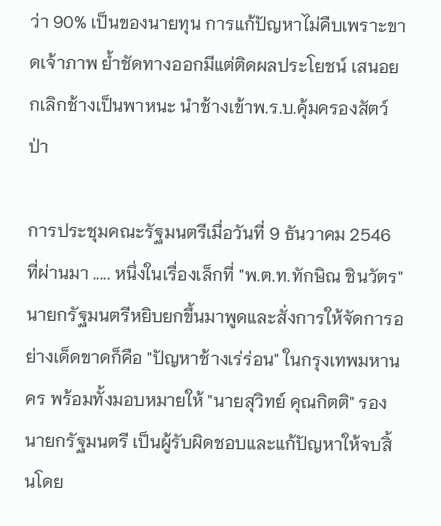ว่า 90% เป็นของนายทุน การแก้ปัญหาไม่คืบเพราะขาดเจ้าภาพ ย้ำชัดทางออกมีแต่ติดผลประโยชน์ เสนอยกเลิกช้างเป็นพาหนะ นำช้างเข้าพ.ร.บ.คุ้มครองสัตว์ป่า

การประชุมคณะรัฐมนตรีเมื่อวันที่ 9 ธันวาคม 2546 ที่ผ่านมา ..... หนึ่งในเรื่องเล็กที่ "พ.ต.ท.ทักษิณ ชินวัตร" นายกรัฐมนตรีหยิบยกขึ้นมาพูดและสั่งการให้จัดการอย่างเด็ดขาดก็คือ "ปัญหาช้างเร่ร่อน" ในกรุงเทพมหานคร พร้อมทั้งมอบหมายให้ "นายสุวิทย์ คุณกิตติ" รองนายกรัฐมนตรี เป็นผู้รับผิดชอบและแก้ปัญหาให้จบสิ้นโดย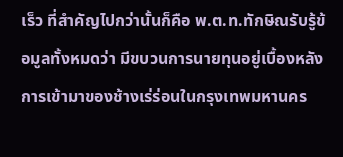เร็ว ที่สำคัญไปกว่านั้นก็คือ พ.ต.ท.ทักษิณรับรู้ข้อมูลทั้งหมดว่า มีขบวนการนายทุนอยู่เบื้องหลังการเข้ามาของช้างเร่ร่อนในกรุงเทพมหานคร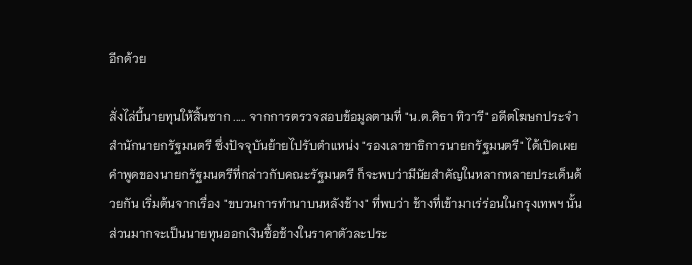อีกด้วย

สั่งไล่บี้นายทุนให้สิ้นซาก ..... จากการตรวจสอบข้อมูลตามที่ "น.ต.ศิธา ทิวารี" อดีตโฆษกประจำสำนักนายกรัฐมนตรี ซึ่งปัจจุบันย้ายไปรับตำแหน่ง "รองเลาขาธิการนายกรัฐมนตรี" ได้เปิดเผยคำพูดของนายกรัฐมนตรีที่กล่าวกับคณะรัฐมนตรี ก็จะพบว่ามีนัยสำคัญในหลากหลายประเด็นด้วยกัน เริ่มต้นจากเรื่อง "ขบวนการทำนาบนหลังช้าง" ที่พบว่า ช้างที่เข้ามาเร่ร่อนในกรุงเทพฯ นั้น ส่วนมากจะเป็นนายทุนออกเงินซื้อช้างในราคาตัวละประ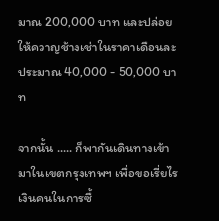มาณ 200,000 บาท และปล่อยให้ควาญช้างเช่าในราคาเดือนละประมาณ 40,000 - 50,000 บาท

จากนั้น ..... ก็พากันเดินทางเข้ามาในเขตกรุงเทพฯ เพื่อขอเรี่ยไรเงินคนในการซื้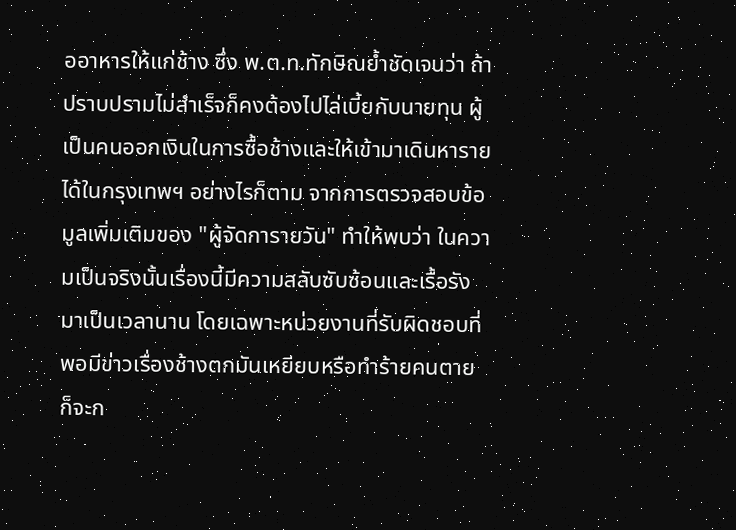ออาหารให้แก่ช้าง ซึ่ง พ.ต.ท.ทักษิณย้ำชัดเจนว่า ถ้าปราบปรามไม่สำเร็จก็คงต้องไปไล่เบี้ยกับนายทุน ผู้เป็นคนออกเงินในการซื้อช้างและให้เข้ามาเดินหารายได้ในกรุงเทพฯ อย่างไรก็ตาม จากการตรวจสอบข้อมูลเพิ่มเติมของ "ผู้จัดการายวัน" ทำให้พบว่า ในความเป็นจริงนั้นเรื่องนี้มีความสลับซับซ้อนและเรื้อรังมาเป็นเวลานาน โดยเฉพาะหน่วยงานที่รับผิดชอบที่พอมีข่าวเรื่องช้างตกมันเหยียบหรือทำร้ายคนตาย ก็จะก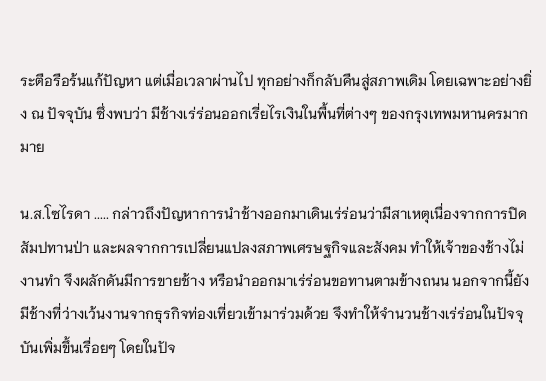ระตือรือร้นแก้ปัญหา แต่เมื่อเวลาผ่านไป ทุกอย่างก็กลับคืนสู่สภาพเดิม โดยเฉพาะอย่างยิ่ง ณ ปัจจุบัน ซึ่งพบว่า มีช้างเร่ร่อนออกเรี่ยไรเงินในพื้นที่ต่างๆ ของกรุงเทพมหานครมากมาย

น.ส.โซไรดา ..... กล่าวถึงปัญหาการนำช้างออกมาเดินเร่ร่อนว่ามีสาเหตุเนื่องจากการปิดสัมปทานป่า และผลจากการเปลี่ยนแปลงสภาพเศรษฐกิจและสังคม ทำให้เจ้าของช้างไม่งานทำ จึงผลักดันมีการขายช้าง หรือนำออกมาเร่ร่อนขอทานตามข้างถนน นอกจากนี้ยังมีช้างที่ว่างเว้นงานจากธุรกิจท่องเที่ยวเข้ามาร่วมด้วย จึงทำให้จำนวนช้างเร่ร่อนในปัจจุบันเพิ่มขึ้นเรื่อยๆ โดยในปัจ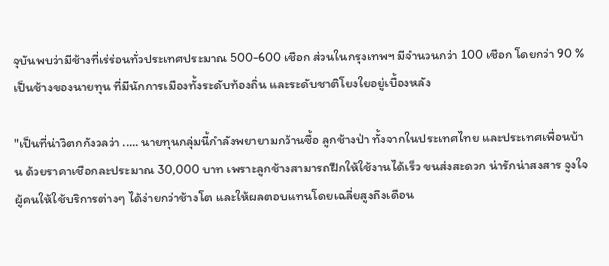จุบันพบว่ามีช้างที่เร่ร่อนทั่วประเทศประมาณ 500-600 เชือก ส่วนในกรุงเทพฯ มีจำนวนกว่า 100 เชือก โดยกว่า 90 % เป็นช้างของนายทุน ที่มีนักการเมืองทั้งระดับท้องถิ่น และระดับชาติโยงใยอยู่เบื้องหลัง

"เป็นที่น่าวิตกกังวลว่า ..... นายทุนกลุ่มนี้กำลังพยายามกว้านซื้อ ลูกช้างป่า ทั้งจากในประเทศไทย และประเทศเพื่อนบ้าน ด้วยราคาเชือกละประมาณ 30,000 บาท เพราะลูกช้างสามารถฝึกให้ใช้งานได้เร็ว ขนส่งสะดวก น่ารักน่าสงสาร จูงใจผู้คนให้ใช้บริการต่างๆ ได้ง่ายกว่าช้างโต และให้ผลตอบแทนโดยเฉลี่ยสูงถึงเดือน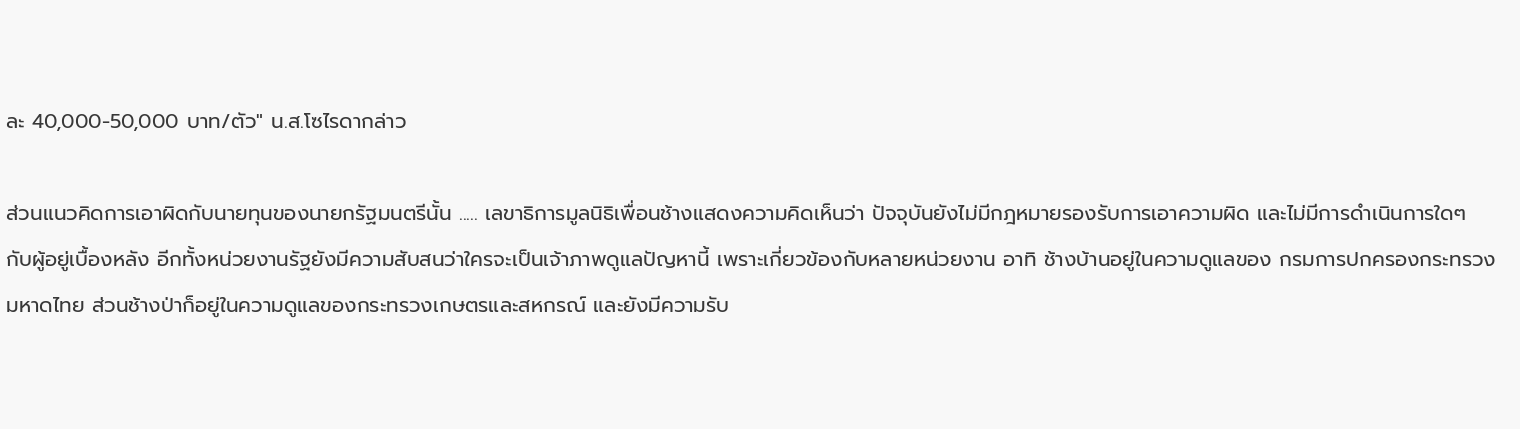ละ 40,000-50,000 บาท/ตัว" น.ส.โซไรดากล่าว

ส่วนแนวคิดการเอาผิดกับนายทุนของนายกรัฐมนตรีนั้น ..... เลขาธิการมูลนิธิเพื่อนช้างแสดงความคิดเห็นว่า ปัจจุบันยังไม่มีกฎหมายรองรับการเอาความผิด และไม่มีการดำเนินการใดๆ กับผู้อยู่เบื้องหลัง อีกทั้งหน่วยงานรัฐยังมีความสับสนว่าใครจะเป็นเจ้าภาพดูแลปัญหานี้ เพราะเกี่ยวข้องกับหลายหน่วยงาน อาทิ ช้างบ้านอยู่ในความดูแลของ กรมการปกครองกระทรวงมหาดไทย ส่วนช้างป่าก็อยู่ในความดูแลของกระทรวงเกษตรและสหกรณ์ และยังมีความรับ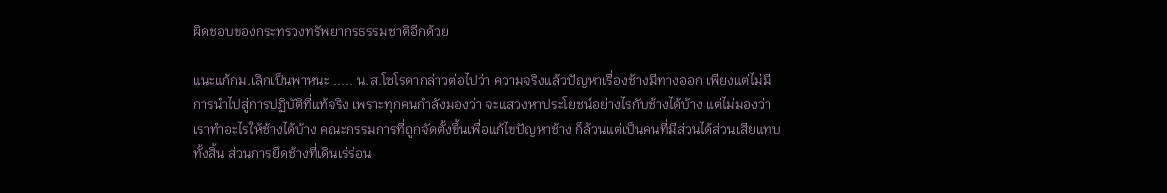ผิดชอบของกระทรวงทรัพยากรธรรมชาติอีกด้วย

แนะแก้กม.เลิกเป็นพาหนะ ..... น.ส.โซโรดากล่าวต่อไปว่า ความจริงแล้วปัญหาเรื่องช้างมีทางออก เพียงแต่ไม่มีการนำไปสู่การปฏิบัติที่แท้จริง เพราะทุกคนกำลังมองว่า จะแสวงหาประโยชน์อย่างไรกับช้างได้บ้าง แต่ไม่มองว่าเราทำอะไรให้ช้างได้บ้าง คณะกรรมการที่ถูกจัดตั้งขึ้นเพื่อแก้ไขปัญหาช้าง ก็ล้วนแต่เป็นคนที่มีส่วนได้ส่วนเสียแทบทั้งสิ้น ส่วนการยึดช้างที่เดินเร่ร่อน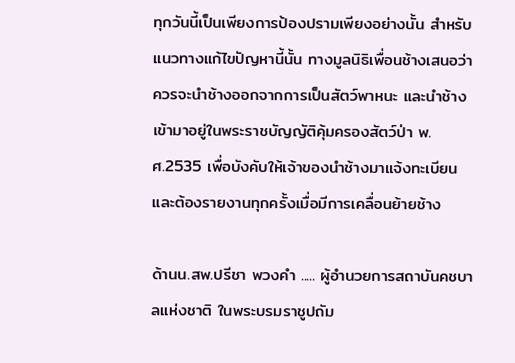ทุกวันนี้เป็นเพียงการป้องปรามเพียงอย่างนั้น สำหรับแนวทางแก้ไขปัญหานี้นั้น ทางมูลนิธิเพื่อนช้างเสนอว่า ควรจะนำช้างออกจากการเป็นสัตว์พาหนะ และนำช้างเข้ามาอยู่ในพระราชบัญญัติคุ้มครองสัตว์ป่า พ.ศ.2535 เพื่อบังคับให้เจ้าของนำช้างมาแจ้งทะเบียน และต้องรายงานทุกครั้งเมื่อมีการเคลื่อนย้ายช้าง

ด้านน.สพ.ปรีชา พวงคำ ..... ผู้อำนวยการสถาบันคชบาลแห่งชาติ ในพระบรมราชูปถัม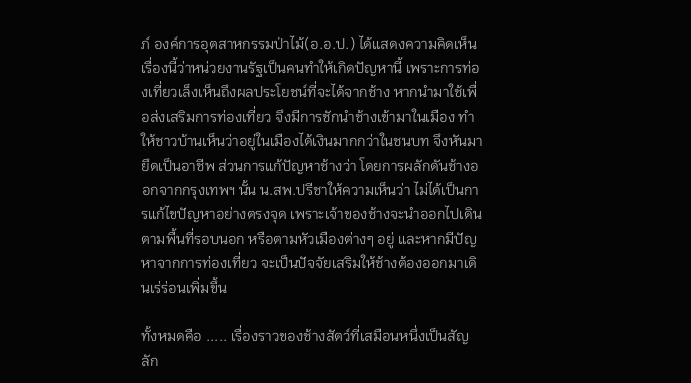ภ์ องค์การอุตสาหกรรมป่าไม้(อ.อ.ป.) ได้แสดงความคิดเห็นเรื่องนี้ว่าหน่วยงานรัฐเป็นคนทำให้เกิดปัญหานี้ เพราะการท่องเที่ยวเล็งเห็นถึงผลประโยชน์ที่จะได้จากช้าง หากนำมาใช้เพื่อส่งเสริมการท่องเที่ยว จึงมีการชักนำช้างเข้ามาในเมือง ทำให้ชาวบ้านเห็นว่าอยู่ในเมืองได้เงินมากกว่าในชนบท จึงหันมายึดเป็นอาชีพ ส่วนการแก้ปัญหาช้างว่า โดยการผลักดันช้างออกจากกรุงเทพฯ นั้น น.สพ.ปรีชาให้ความเห็นว่า ไม่ได้เป็นการแก้ไขปัญหาอย่างตรงจุด เพราะเจ้าของช้างจะนำออกไปเดินตามพื้นที่รอบนอก หรือตามหัวเมืองต่างๆ อยู่ และหากมีปัญหาจากการท่องเที่ยว จะเป็นปัจจัยเสริมให้ช้างต้องออกมาเดินเร่ร่อนเพิ่มขึ้น

ทั้งหมดคือ ..... เรื่องราวของช้างสัตว์ที่เสมือนหนึ่งเป็นสัญลัก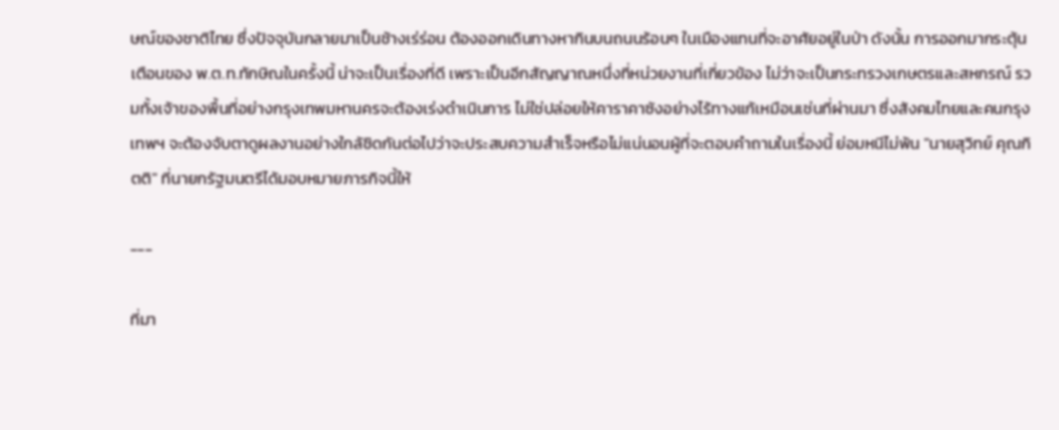ษณ์ของชาติไทย ซึ่งปัจจุบันกลายมาเป็นช้างเร่ร่อน ต้องออกเดินทางหากินบนถนนร้อนๆ ในเมืองแทนที่จะอาศัยอยู่ในป่า ดังนั้น การออกมากระตุ้นเตือนของ พ.ต.ท.ทักษิณในครั้งนี้ น่าจะเป็นเรื่องที่ดี เพราะเป็นอีกสัญญาณหนึ่งที่หน่วยงานที่เกี่ยวข้อง ไม่ว่าจะเป็นกระทรวงเกษตรและสหกรณ์ รวมทั้งเจ้าของพื้นที่อย่างกรุงเทพมหานครจะต้องเร่งดำเนินการ ไม่ใช่ปล่อยให้คาราคาซังอย่างไร้ทางแก้เหมือนเช่นที่ผ่านมา ซึ่งสังคมไทยและคนกรุงเทพฯ จะต้องจับตาดูผลงานอย่างใกล้ชิดกันต่อไปว่าจะประสบความสำเร็จหรือไม่แน่นอนผู้ที่จะตอบคำถามในเรื่องนี้ ย่อมหนีไม่พ้น "นายสุวิทย์ คุณกิตติ" ที่นายกรัฐมนตรีได้มอบหมายภารกิจนี้ให้

---

ที่มา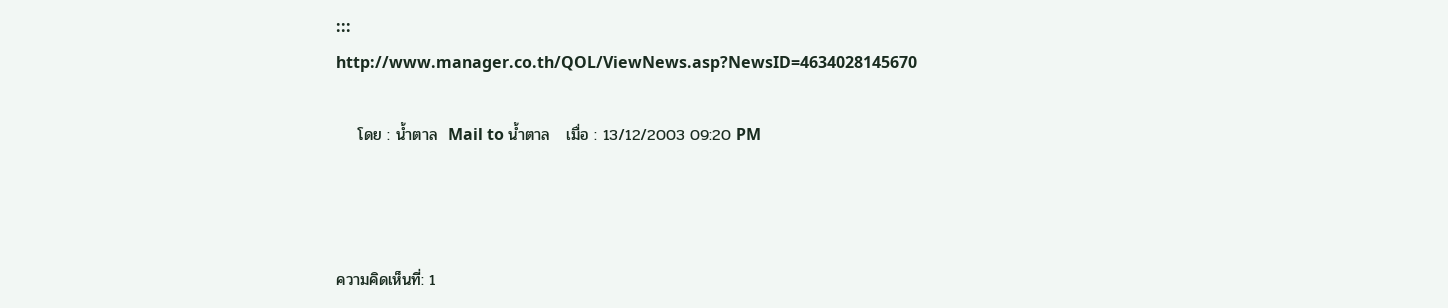::: http://www.manager.co.th/QOL/ViewNews.asp?NewsID=4634028145670

    โดย : น้ำตาล  Mail to น้ำตาล   เมื่อ : 13/12/2003 09:20 PM



ความคิดเห็นที่: 1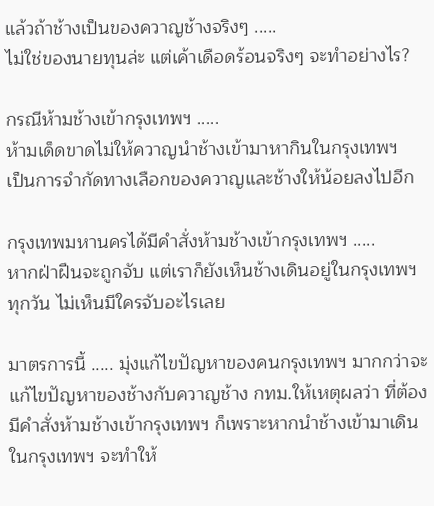แล้วถ้าช้างเป็นของควาญช้างจริงๆ .....
ไม่ใช่ของนายทุนล่ะ แต่เค้าเดือดร้อนจริงๆ จะทำอย่างไร?

กรณีห้ามช้างเข้ากรุงเทพฯ .....
ห้ามเด็ดขาดไม่ให้ควาญนำช้างเข้ามาหากินในกรุงเทพฯ
เป็นการจำกัดทางเลือกของควาญและช้างให้น้อยลงไปอีก

กรุงเทพมหานครได้มีคำสั่งห้ามช้างเข้ากรุงเทพฯ .....
หากฝ่าฝืนจะถูกจับ แต่เราก็ยังเห็นช้างเดินอยู่ในกรุงเทพฯ ทุกวัน ไม่เห็นมีใครจับอะไรเลย

มาตรการนี้ ..... มุ่งแก้ไขปัญหาของคนกรุงเทพฯ มากกว่าจะแก้ไขปัญหาของช้างกับควาญช้าง กทม.ให้เหตุผลว่า ที่ต้องมีคำสั่งห้ามช้างเข้ากรุงเทพฯ ก็เพราะหากนำช้างเข้ามาเดินในกรุงเทพฯ จะทำให้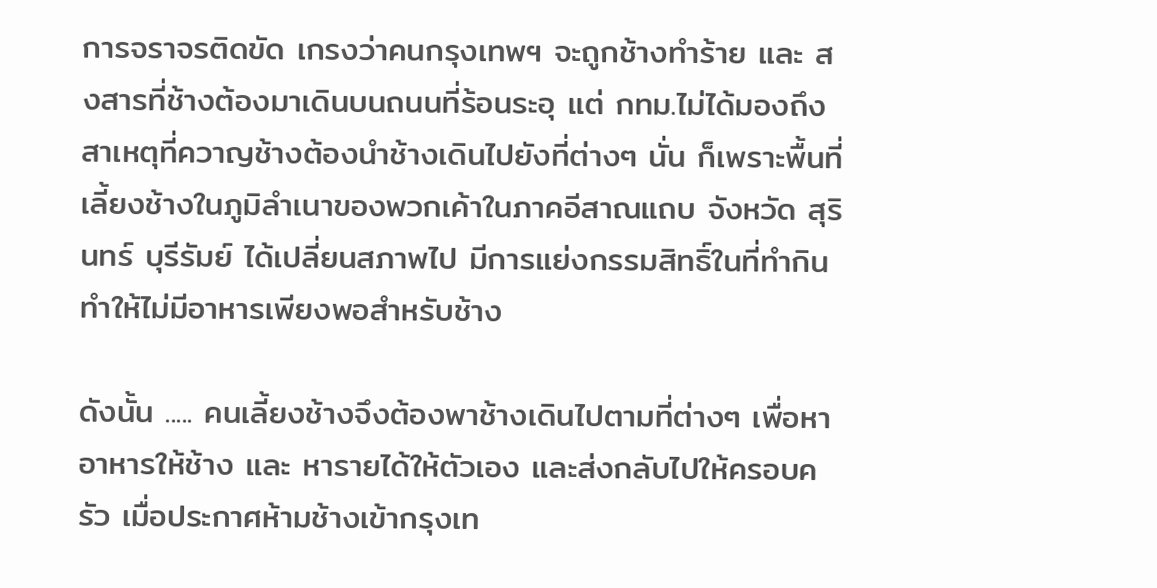การจราจรติดขัด เกรงว่าคนกรุงเทพฯ จะถูกช้างทำร้าย และ สงสารที่ช้างต้องมาเดินบนถนนที่ร้อนระอุ แต่ กทม.ไม่ได้มองถึงสาเหตุที่ควาญช้างต้องนำช้างเดินไปยังที่ต่างๆ นั่น ก็เพราะพื้นที่เลี้ยงช้างในภูมิลำเนาของพวกเค้าในภาคอีสาณแถบ จังหวัด สุรินทร์ บุรีรัมย์ ได้เปลี่ยนสภาพไป มีการแย่งกรรมสิทธิ์ในที่ทำกิน ทำให้ไม่มีอาหารเพียงพอสำหรับช้าง

ดังนั้น ..... คนเลี้ยงช้างจึงต้องพาช้างเดินไปตามที่ต่างๆ เพื่อหาอาหารให้ช้าง และ หารายได้ให้ตัวเอง และส่งกลับไปให้ครอบครัว เมื่อประกาศห้ามช้างเข้ากรุงเท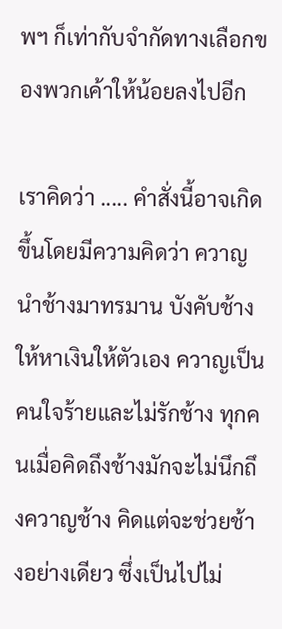พฯ ก็เท่ากับจำกัดทางเลือกของพวกเค้าให้น้อยลงไปอีก

เราคิดว่า ..... คำสั่งนี้อาจเกิดขึ้นโดยมีความคิดว่า ควาญนำช้างมาทรมาน บังคับช้างให้หาเงินให้ตัวเอง ควาญเป็นคนใจร้ายและไม่รักช้าง ทุกคนเมื่อคิดถึงช้างมักจะไม่นึกถึงควาญช้าง คิดแต่จะช่วยช้างอย่างเดียว ซึ่งเป็นไปไม่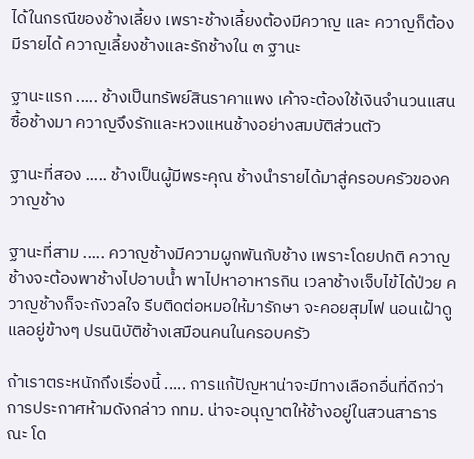ได้ในกรณีของช้างเลี้ยง เพราะช้างเลี้ยงต้องมีควาญ และ ควาญก็ต้องมีรายได้ ควาญเลี้ยงช้างและรักช้างใน ๓ ฐานะ

ฐานะแรก ..... ช้างเป็นทรัพย์สินราคาแพง เค้าจะต้องใช้เงินจำนวนแสนซื้อช้างมา ควาญจึงรักและหวงแหนช้างอย่างสมบัติส่วนตัว

ฐานะที่สอง ..... ช้างเป็นผู้มีพระคุณ ช้างนำรายได้มาสู่ครอบครัวของควาญช้าง

ฐานะที่สาม ..... ควาญช้างมีความผูกพันกับช้าง เพราะโดยปกติ ควาญช้างจะต้องพาช้างไปอาบน้ำ พาไปหาอาหารกิน เวลาช้างเจ็บไข้ได้ป่วย ควาญช้างก็จะกังวลใจ รีบติดต่อหมอให้มารักษา จะคอยสุมไฟ นอนเฝ้าดูแลอยู่ข้างๆ ปรนนิบัติช้างเสมือนคนในครอบครัว

ถ้าเราตระหนักถึงเรื่องนี้ ..... การแก้ปัญหาน่าจะมีทางเลือกอื่นที่ดีกว่า การประกาศห้ามดังกล่าว กทม. น่าจะอนุญาตให้ช้างอยู่ในสวนสาธารณะ โด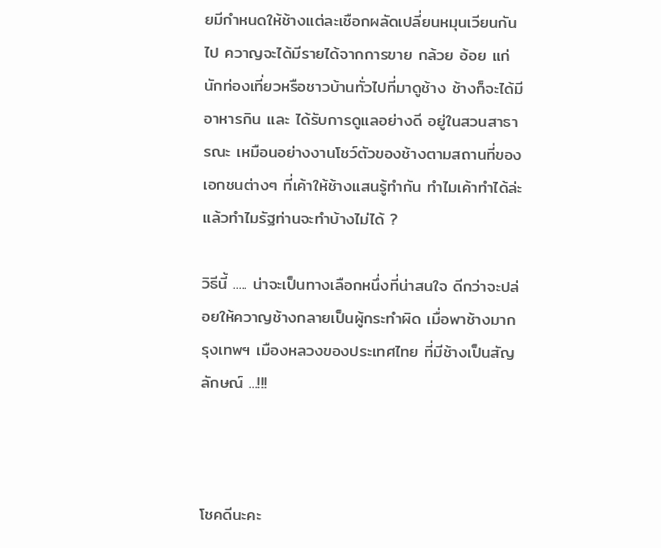ยมีกำหนดให้ช้างแต่ละเชือกผลัดเปลี่ยนหมุนเวียนกันไป ควาญจะได้มีรายได้จากการขาย กล้วย อ้อย แก่นักท่องเที่ยวหรือชาวบ้านทั่วไปที่มาดูช้าง ช้างก็จะได้มีอาหารกิน และ ได้รับการดูแลอย่างดี อยู่ในสวนสาธารณะ เหมือนอย่างงานโชว์ตัวของช้างตามสถานที่ของเอกชนต่างๆ ที่เค้าให้ช้างแสนรู้ทำกัน ทำไมเค้าทำได้ล่ะ แล้วทำไมรัฐท่านจะทำบ้างไม่ได้ ?

วิธีนี้ ..... น่าจะเป็นทางเลือกหนึ่งที่น่าสนใจ ดีกว่าจะปล่อยให้ควาญช้างกลายเป็นผู้กระทำผิด เมื่อพาช้างมากรุงเทพฯ เมืองหลวงของประเทศไทย ที่มีช้างเป็นสัญลักษณ์ ...!!!



โชคดีนะคะ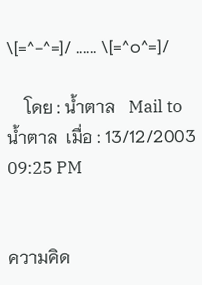\[=^-^=]/ ...... \[=^๐^=]/

    โดย : น้ำตาล   Mail to น้ำตาล  เมื่อ : 13/12/2003 09:25 PM


ความคิด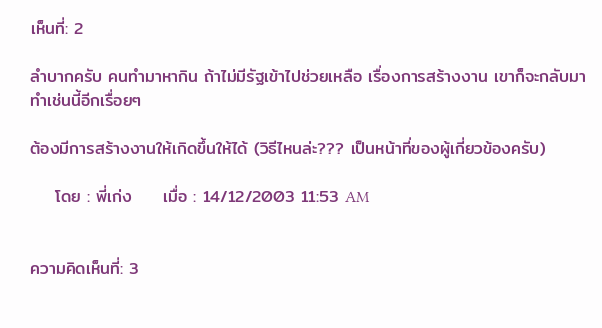เห็นที่: 2

ลำบากครับ คนทำมาหากิน ถ้าไม่มีรัฐเข้าไปช่วยเหลือ เรื่องการสร้างงาน เขาก็จะกลับมาทำเช่นนี้อีกเรื่อยๆ

ต้องมีการสร้างงานให้เกิดขึ้นให้ได้ (วิธีไหนล่ะ??? เป็นหน้าที่ของผู้เกี่ยวข้องครับ)

    โดย : พี่เก่ง     เมื่อ : 14/12/2003 11:53 AM


ความคิดเห็นที่: 3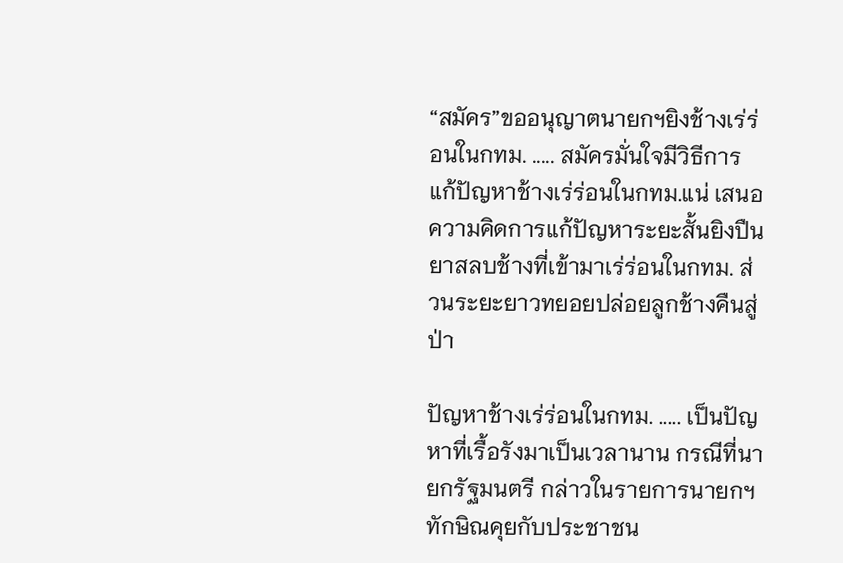“สมัคร”ขออนุญาตนายกฯยิงช้างเร่ร่อนในกทม. ..... สมัครมั่นใจมีวิธีการแก้ปัญหาช้างเร่ร่อนในกทม.แน่ เสนอความคิดการแก้ปัญหาระยะสั้นยิงปืนยาสลบช้างที่เข้ามาเร่ร่อนในกทม. ส่วนระยะยาวทยอยปล่อยลูกช้างคืนสู่ป่า

ปัญหาช้างเร่ร่อนในกทม. ..... เป็นปัญหาที่เรื้อรังมาเป็นเวลานาน กรณีที่นายกรัฐมนตรี กล่าวในรายการนายกฯทักษิณคุยกับประชาชน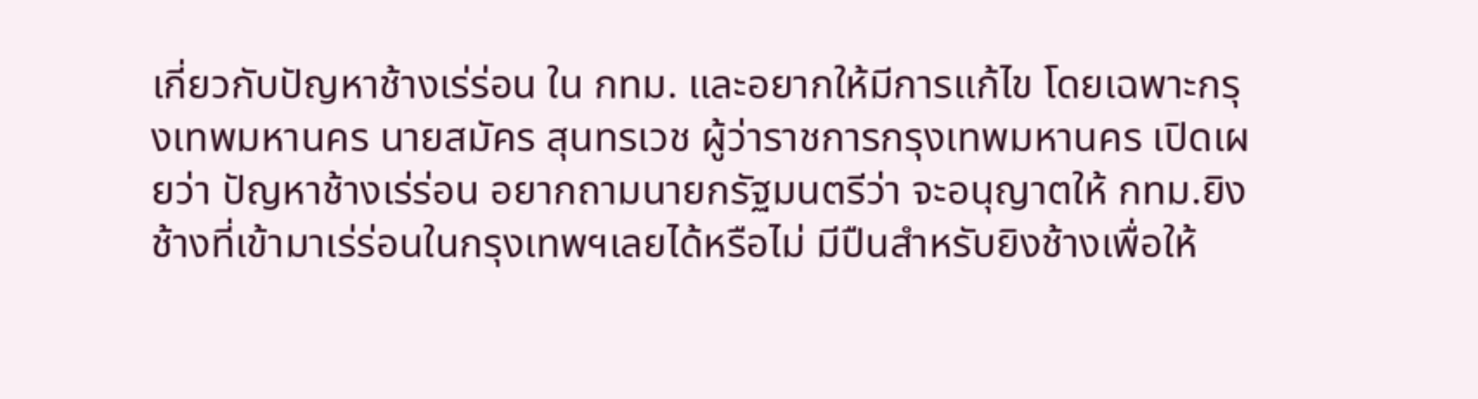เกี่ยวกับปัญหาช้างเร่ร่อน ใน กทม. และอยากให้มีการแก้ไข โดยเฉพาะกรุงเทพมหานคร นายสมัคร สุนทรเวช ผู้ว่าราชการกรุงเทพมหานคร เปิดเผยว่า ปัญหาช้างเร่ร่อน อยากถามนายกรัฐมนตรีว่า จะอนุญาตให้ กทม.ยิงช้างที่เข้ามาเร่ร่อนในกรุงเทพฯเลยได้หรือไม่ มีปืนสำหรับยิงช้างเพื่อให้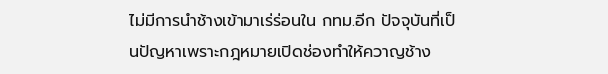ไม่มีการนำช้างเข้ามาเร่ร่อนใน กทม.อีก ปัจจุบันที่เป็นปัญหาเพราะกฎหมายเปิดช่องทำให้ควาญช้าง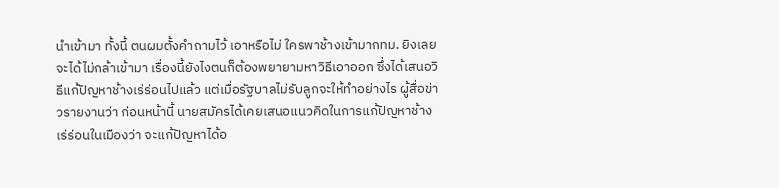นำเข้ามา ทั้งนี้ ตนผมตั้งคำถามไว้ เอาหรือไม่ ใครพาช้างเข้ามากทม. ยิงเลย จะได้ไม่กล้าเข้ามา เรื่องนี้ยังไงตนก็ต้องพยายามหาวิธีเอาออก ซึ่งได้เสนอวิธีแก้ปัญหาช้างเร่ร่อนไปแล้ว แต่เมื่อรัฐบาลไม่รับลูกจะให้ทำอย่างไร ผู้สื่อข่าวรายงานว่า ก่อนหน้านี้ นายสมัครได้เคยเสนอแนวคิดในการแก้ปัญหาช้างเร่ร่อนในเมืองว่า จะแก้ปัญหาได้อ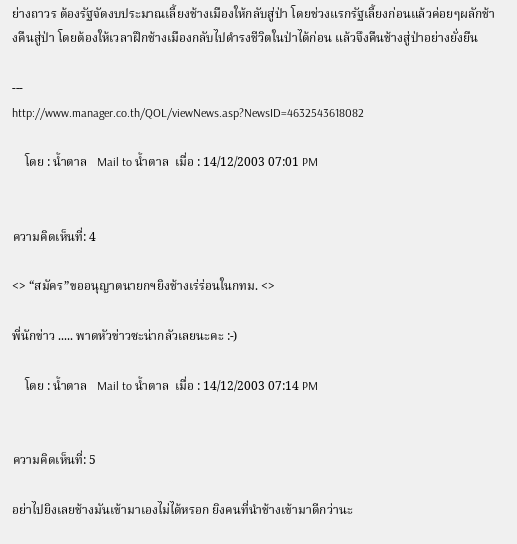ย่างถาวร ต้องรัฐจัดงบประมาณเลี้ยงช้างเมืองให้กลับสู่ป่า โดยช่วงแรกรัฐเลี้ยงก่อนแล้วค่อยๆผลักช้างคืนสู่ป่า โดยต้องให้เวลาฝึกช้างเมืองกลับไปดำรงชีวิตในป่าได้ก่อน แล้วจึงคืนช้างสู่ป่าอย่างยั่งยืน

---
http://www.manager.co.th/QOL/viewNews.asp?NewsID=4632543618082

    โดย : น้ำตาล   Mail to น้ำตาล  เมื่อ : 14/12/2003 07:01 PM


ความคิดเห็นที่: 4

<> “สมัคร”ขออนุญาตนายกฯยิงช้างเร่ร่อนในกทม. <>

พี่นักข่าว ..... พาดหัวข่าวซะน่ากลัวเลยนะคะ :-)

    โดย : น้ำตาล   Mail to น้ำตาล  เมื่อ : 14/12/2003 07:14 PM


ความคิดเห็นที่: 5

อย่าไปยิงเลยช้างมันเข้ามาเองไม่ได้หรอก ยิงคนที่นำช้างเข้ามาดีกว่านะ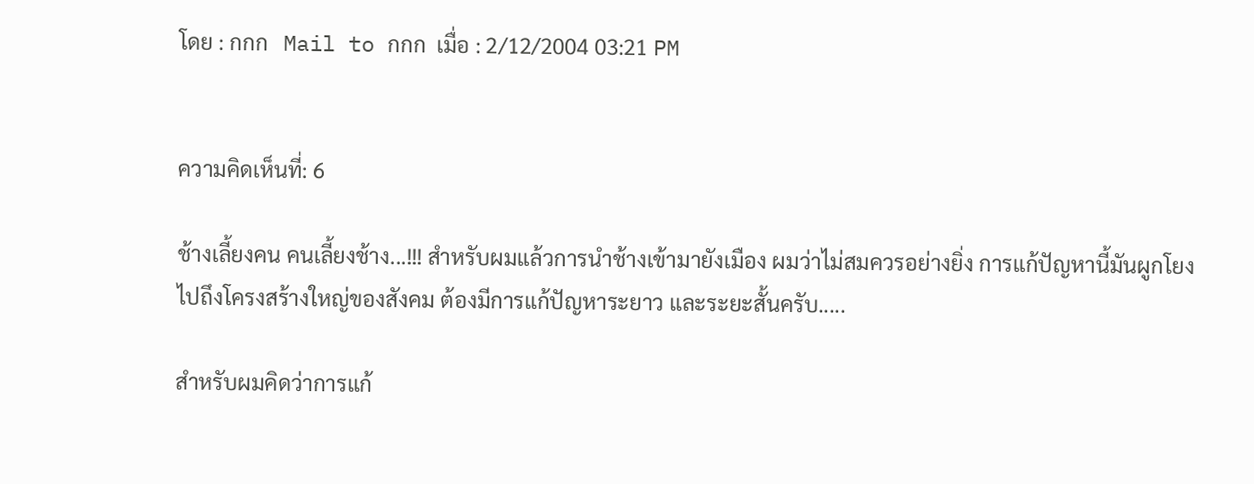โดย : กกก   Mail to กกก  เมื่อ : 2/12/2004 03:21 PM


ความคิดเห็นที่: 6

ช้างเลี้ยงคน คนเลี้ยงช้าง...!!! สำหรับผมแล้วการนำช้างเข้ามายังเมือง ผมว่าไม่สมควรอย่างยิ่ง การแก้ปัญหานี้มันผูกโยงไปถึงโครงสร้างใหญ่ของสังคม ต้องมีการแก้ปัญหาระยาว และระยะสั้นครับ.....

สำหรับผมคิดว่าการแก้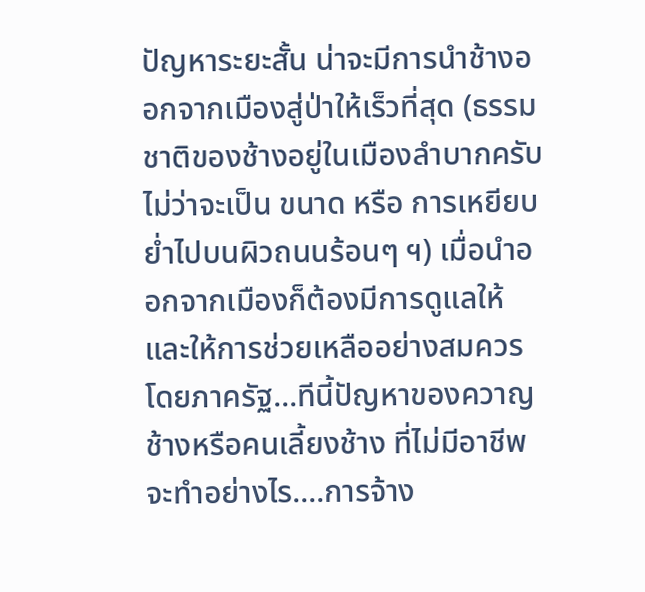ปัญหาระยะสั้น น่าจะมีการนำช้างออกจากเมืองสู่ป่าให้เร็วที่สุด (ธรรมชาติของช้างอยู่ในเมืองลำบากครับ ไม่ว่าจะเป็น ขนาด หรือ การเหยียบย่ำไปบนผิวถนนร้อนๆ ฯ) เมื่อนำออกจากเมืองก็ต้องมีการดูแลให้และให้การช่วยเหลืออย่างสมควรโดยภาครัฐ...ทีนี้ปัญหาของควาญช้างหรือคนเลี้ยงช้าง ที่ไม่มีอาชีพจะทำอย่างไร....การจ้าง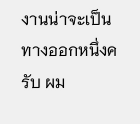งานน่าจะเป็นทางออกหนึ่งครับ ผม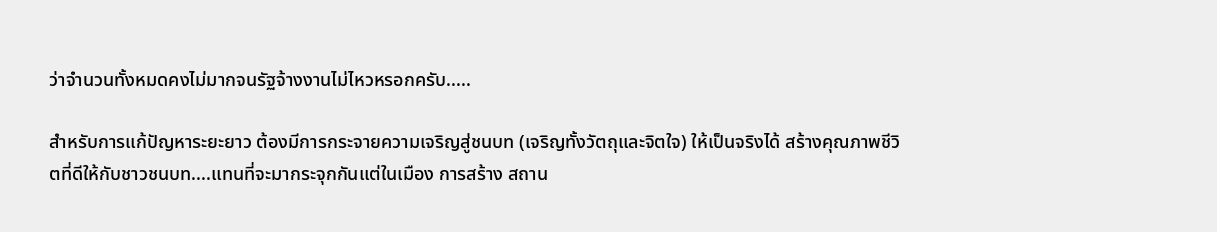ว่าจำนวนทั้งหมดคงไม่มากจนรัฐจ้างงานไม่ไหวหรอกครับ.....

สำหรับการแก้ปัญหาระยะยาว ต้องมีการกระจายความเจริญสู่ชนบท (เจริญทั้งวัตถุและจิตใจ) ให้เป็นจริงได้ สร้างคุณภาพชีวิตที่ดีให้กับชาวชนบท....แทนที่จะมากระจุกกันแต่ในเมือง การสร้าง สถาน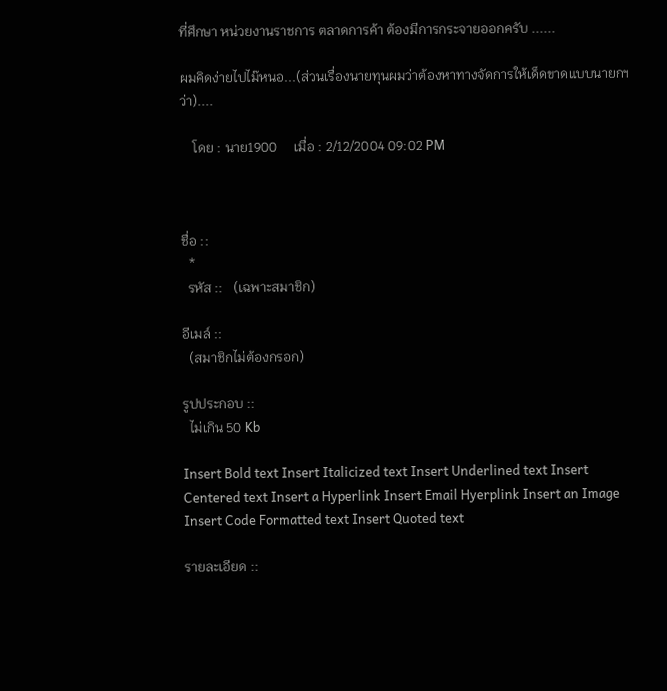ที่ศึกษา หน่วยงานราชการ ตลาดการค้า ต้องมีการกระจายออกครับ ......

ผมคิดง่ายไปไม๊หนอ...(ส่วนเรื่องนายทุนผมว่าต้องหาทางจัดการให้เด็ดขาดแบบนายกฯว่า)....

    โดย : นาย1900     เมื่อ : 2/12/2004 09:02 PM



ชื่อ ::
  *
  รหัส ::   (เฉพาะสมาชิก)

อีเมล์ ::
  (สมาชิกไม่ต้องกรอก)

รูปประกอบ ::
  ไม่เกิน 50 Kb

Insert Bold text Insert Italicized text Insert Underlined text Insert Centered text Insert a Hyperlink Insert Email Hyerplink Insert an Image Insert Code Formatted text Insert Quoted text

รายละเอียด ::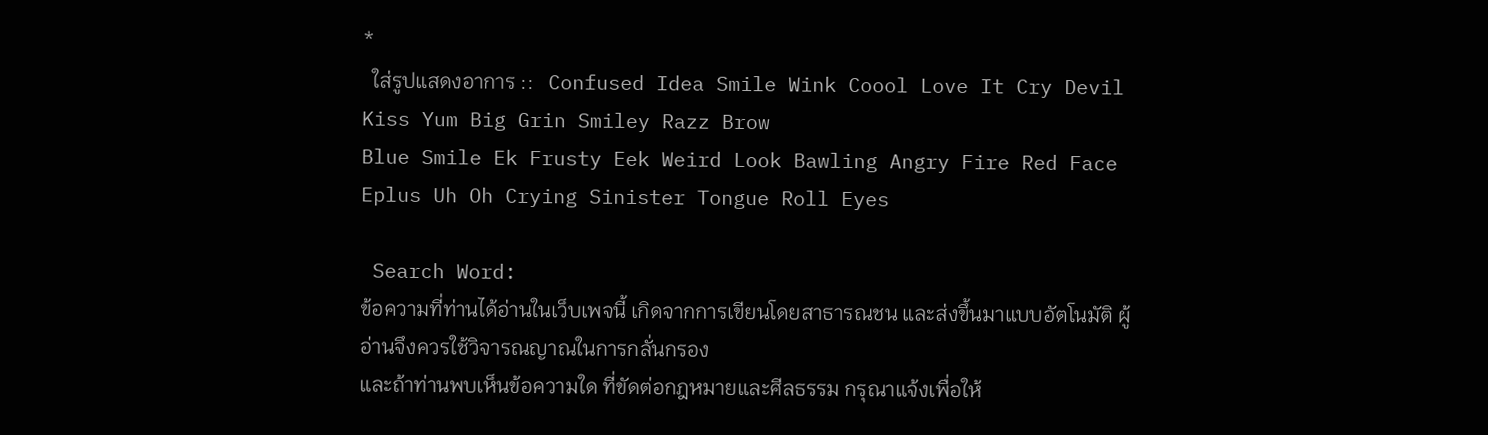*
  ใส่รูปแสดงอาการ ::   Confused Idea Smile Wink Coool Love It Cry Devil Kiss Yum Big Grin Smiley Razz Brow
Blue Smile Ek Frusty Eek Weird Look Bawling Angry Fire Red Face Eplus Uh Oh Crying Sinister Tongue Roll Eyes

 Search Word:
ข้อความที่ท่านได้อ่านในเว็บเพจนี้ เกิดจากการเขียนโดยสาธารณชน และส่งขึ้นมาแบบอัตโนมัติ ผู้อ่านจึงควรใช้วิจารณญาณในการกลั่นกรอง
และถ้าท่านพบเห็นข้อความใด ที่ขัดต่อกฎหมายและศีลธรรม กรุณาแจ้งเพื่อให้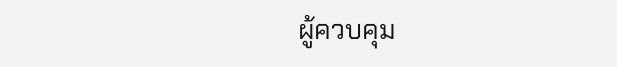ผู้ควบคุม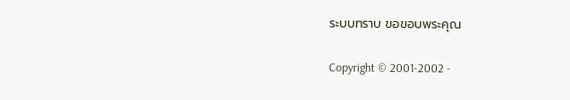ระบบทราบ ขอขอบพระคุณ

Copyright © 2001-2002 -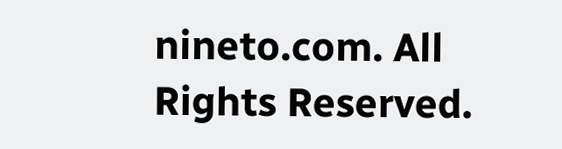nineto.com. All Rights Reserved.